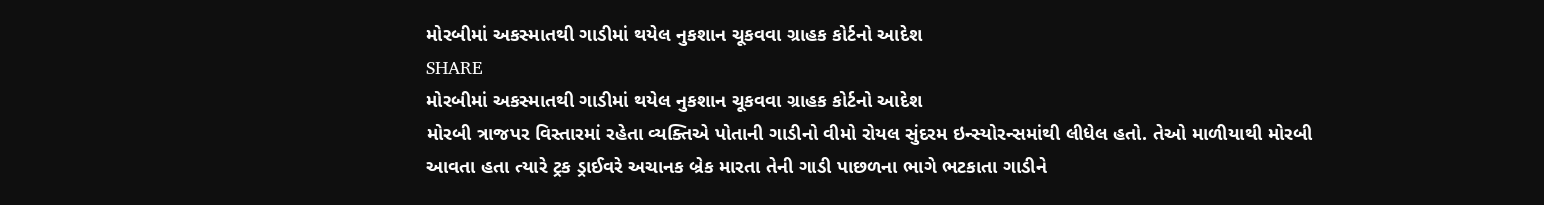મોરબીમાં અકસ્માતથી ગાડીમાં થયેલ નુકશાન ચૂકવવા ગ્રાહક કોર્ટનો આદેશ
SHARE
મોરબીમાં અકસ્માતથી ગાડીમાં થયેલ નુકશાન ચૂકવવા ગ્રાહક કોર્ટનો આદેશ
મોરબી ત્રાજપર વિસ્તારમાં રહેતા વ્યક્તિએ પોતાની ગાડીનો વીમો રોયલ સુંદરમ ઇન્સ્યોરન્સમાંથી લીધેલ હતો. તેઓ માળીયાથી મોરબી આવતા હતા ત્યારે ટ્રક ડ્રાઈવરે અચાનક બ્રેક મારતા તેની ગાડી પાછળના ભાગે ભટકાતા ગાડીને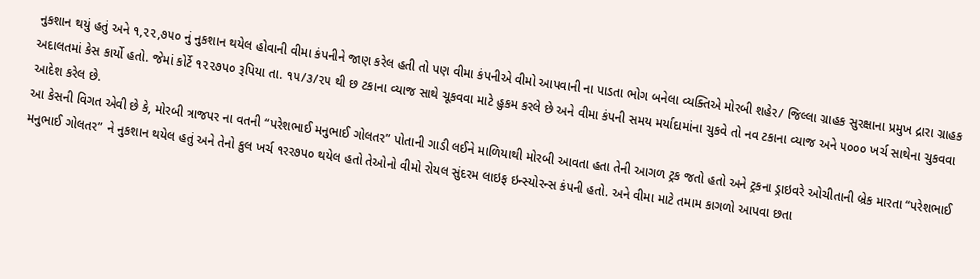નુકશાન થયું હતું અને ૧,૨૨,૭૫૦ નું નુકશાન થયેલ હોવાની વીમા કંપનીને જાણ કરેલ હતી તો પણ વીમા કંપનીએ વીમો આપવાની ના પાડતા ભોગ બનેલા વ્યક્તિએ મોરબી શહેર/ જિલ્લા ગ્રાહક સુરક્ષાના પ્રમુખ દ્રારા ગ્રાહક અદાલતમાં કેસ કાર્યો હતો. જેમાં કોર્ટે ૧૨૨૭પ૦ રૂપિયા તા. ૧૫/૩/૨૫ થી છ ટકાના વ્યાજ સાથે ચૂકવવા માટે હુકમ કરલે છે અને વીમા કંપની સમય મર્યાદામાંના ચુકવે તો નવ ટકાના વ્યાજ અને ૫૦૦૦ ખર્ચ સાથેના ચુકવવા આદેશ કરેલ છે.
આ કેસની વિગત એવી છે કે, મોરબી ત્રાજપર ના વતની “પરેશભાઈ મનુભાઈ ગોલતર” પોતાની ગાડી લઈને માળિયાથી મોરબી આવતા હતા તેની આગળ ટ્રક જતો હતો અને ટ્રકના ડ્રાઇવરે ઓચીતાની બ્રેક મારતા “પરેશભાઈ મનુભાઈ ગોલતર” ને નુકશાન થયેલ હતું અને તેનો કુલ ખર્ચ ૧રર૭પ૦ થયેલ હતો તેઓનો વીમો રોયલ સુંદરમ લાઇફ ઇન્સ્યોરન્સ કંપની હતો. અને વીમા માટે તમામ કાગળો આપવા છતા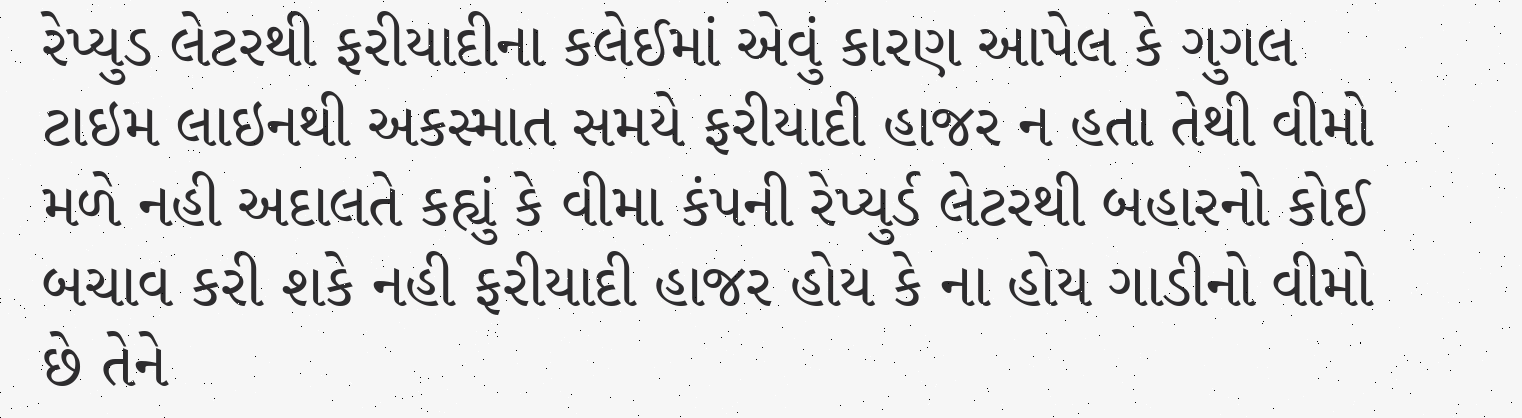રેપ્યુડ લેટરથી ફરીયાદીના કલેઈમાં એવું કારણ આપેલ કે ગુગલ ટાઇમ લાઇનથી અકસ્માત સમયે ફરીયાદી હાજર ન હતા તેથી વીમો મળે નહી અદાલતે કહ્યું કે વીમા કંપની રેપ્યુર્ડ લેટરથી બહારનો કોઈ બચાવ કરી શકે નહી ફરીયાદી હાજર હોય કે ના હોય ગાડીનો વીમો છે તેને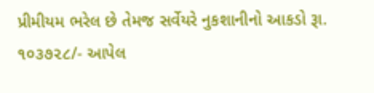પ્રીમીયમ ભરેલ છે તેમજ સર્વેયરે નુકશાનીનો આકડો રૂા. ૧૦૩૭૨૮/- આપેલ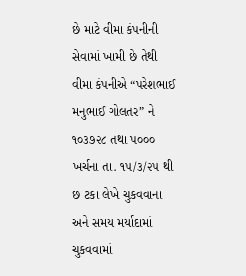છે માટે વીમા કંપનીની સેવામાં ખામી છે તેથી વીમા કંપનીએ “પરેશભાઈ મનુભાઈ ગોલતર” ને ૧૦૩૭૨૮ તથા પ૦૦૦ ખર્ચના તા. ૧૫/૩/૨૫ થી છ ટકા લેખે ચુકવવાના અને સમય મર્યાદામાં ચુકવવામાં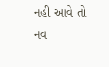નહી આવે તો નવ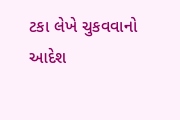ટકા લેખે ચુકવવાનો આદેશ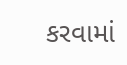કરવામાં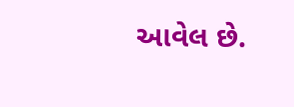આવેલ છે.